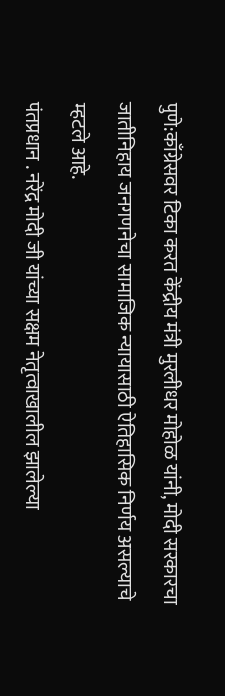पुणे:काँग्रेसवर टिका करत केंद्रीय मंत्री मुरलीधर मोहोळ यांनी, मोदी सरकारचा जातीनिहाय जनगणनेचा सामाजिक न्यायासाठी ऐतिहासिक निर्णय असल्याचे म्हटले आहे.
पंतप्रधान . नरेंद्र मोदी जी यांच्या सक्षम नेतृत्वाखालील झालेल्या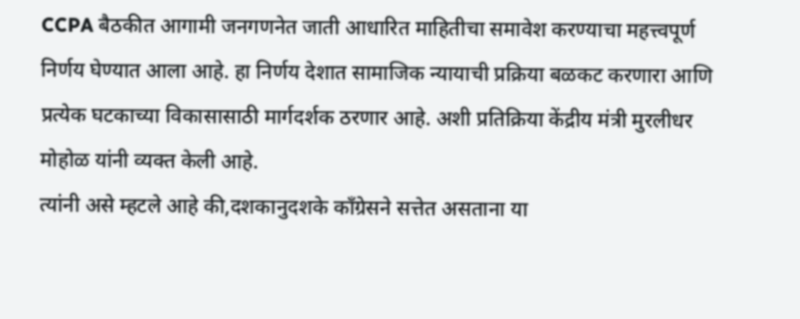CCPA बैठकीत आगामी जनगणनेत जाती आधारित माहितीचा समावेश करण्याचा महत्त्वपूर्ण निर्णय घेण्यात आला आहे. हा निर्णय देशात सामाजिक न्यायाची प्रक्रिया बळकट करणारा आणि प्रत्येक घटकाच्या विकासासाठी मार्गदर्शक ठरणार आहे. अशी प्रतिक्रिया केंद्रीय मंत्री मुरलीधर मोहोळ यांनी व्यक्त केली आहे.
त्यांनी असे म्हटले आहे की,दशकानुदशके काँग्रेसने सत्तेत असताना या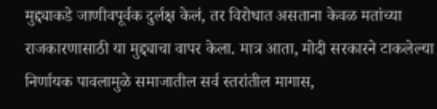मुद्द्याकडे जाणीवपूर्वक दुर्लक्ष केलं, तर विरोधात असताना केवळ मतांच्या राजकारणासाठी या मुद्द्याचा वापर केला. मात्र आता, मोदी सरकारने टाकलेल्या निर्णायक पावलामुळे समाजातील सर्व स्तरांतील मागास,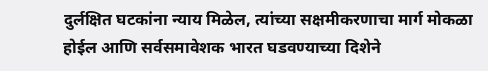दुर्लक्षित घटकांना न्याय मिळेल, त्यांच्या सक्षमीकरणाचा मार्ग मोकळा होईल आणि सर्वसमावेशक भारत घडवण्याच्या दिशेने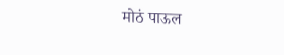मोठं पाऊल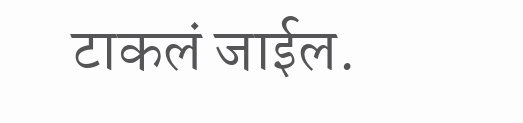टाकलं जाईल.